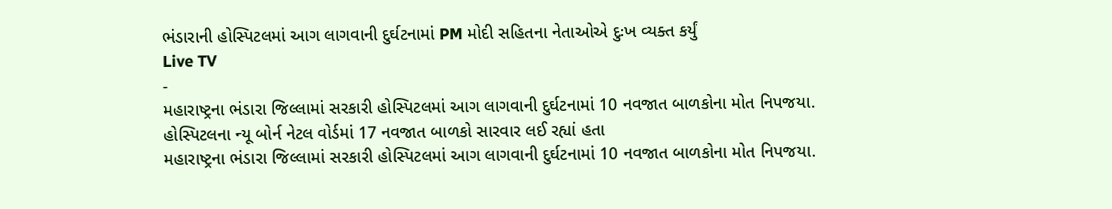ભંડારાની હોસ્પિટલમાં આગ લાગવાની દુર્ઘટનામાં PM મોદી સહિતના નેતાઓએ દુઃખ વ્યક્ત કર્યું
Live TV
-
મહારાષ્ટ્રના ભંડારા જિલ્લામાં સરકારી હોસ્પિટલમાં આગ લાગવાની દુર્ઘટનામાં 10 નવજાત બાળકોના મોત નિપજયા. હોસ્પિટલના ન્યૂ બોર્ન નેટલ વોર્ડમાં 17 નવજાત બાળકો સારવાર લઈ રહ્યાં હતા
મહારાષ્ટ્રના ભંડારા જિલ્લામાં સરકારી હોસ્પિટલમાં આગ લાગવાની દુર્ઘટનામાં 10 નવજાત બાળકોના મોત નિપજયા.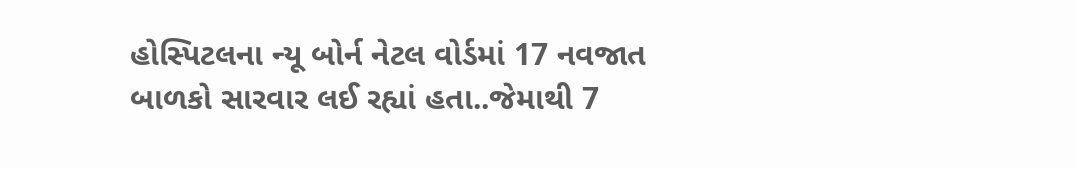હોસ્પિટલના ન્યૂ બોર્ન નેટલ વોર્ડમાં 17 નવજાત બાળકો સારવાર લઈ રહ્યાં હતા..જેમાથી 7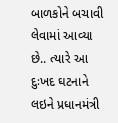બાળકોને બચાવી લેવામાં આવ્યા છે.. ત્યારે આ દુઃખદ ઘટનાને લઇને પ્રધાનમંત્રી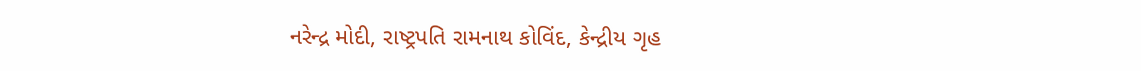નરેન્દ્ર મોદી, રાષ્ટ્રપતિ રામનાથ કોવિંદ, કેન્દ્રીય ગૃહ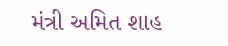મંત્રી અમિત શાહ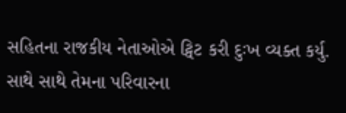સહિતના રાજકીય નેતાઓએ ટ્વિટ કરી દુઃખ વ્યક્ત કર્યુ. સાથે સાથે તેમના પરિવારના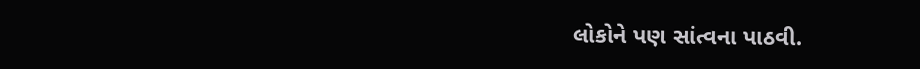લોકોને પણ સાંત્વના પાઠવી.